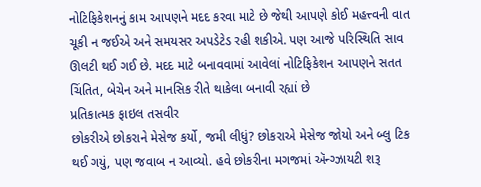નોટિફિકેશનનું કામ આપણને મદદ કરવા માટે છે જેથી આપણે કોઈ મહત્ત્વની વાત ચૂકી ન જઈએ અને સમયસર અપડેટેડ રહી શકીએ. પણ આજે પરિસ્થિતિ સાવ ઊલટી થઈ ગઈ છે. મદદ માટે બનાવવામાં આવેલાં નોટિફિકેશન આપણને સતત ચિંતિત, બેચેન અને માનસિક રીતે થાકેલા બનાવી રહ્યાં છે
પ્રતિકાત્મક ફાઇલ તસવીર
છોકરીએ છોકરાને મેસેજ કર્યો, જમી લીધું? છોકરાએ મેસેજ જોયો અને બ્લુ ટિક થઈ ગયું, પણ જવાબ ન આવ્યો. હવે છોકરીના મગજમાં ઍન્ગ્ઝાયટી શરૂ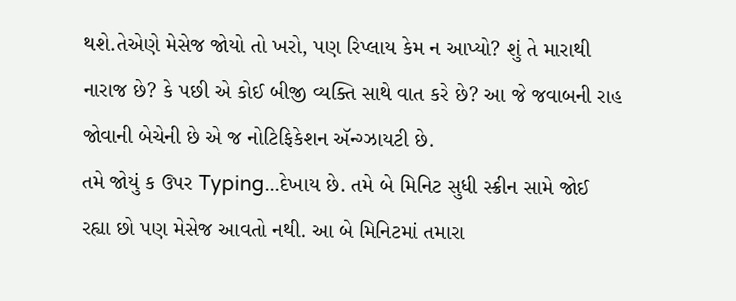થશે.તેએણે મેસેજ જોયો તો ખરો, પણ રિપ્લાય કેમ ન આપ્યો? શું તે મારાથી નારાજ છે? કે પછી એ કોઈ બીજી વ્યક્તિ સાથે વાત કરે છે? આ જે જવાબની રાહ જોવાની બેચેની છે એ જ નોટિફિકેશન ઍન્ગ્ઝાયટી છે.
તમે જોયું ક ઉપર Typing...દેખાય છે. તમે બે મિનિટ સુધી સ્ક્રીન સામે જોઈ રહ્યા છો પણ મેસેજ આવતો નથી. આ બે મિનિટમાં તમારા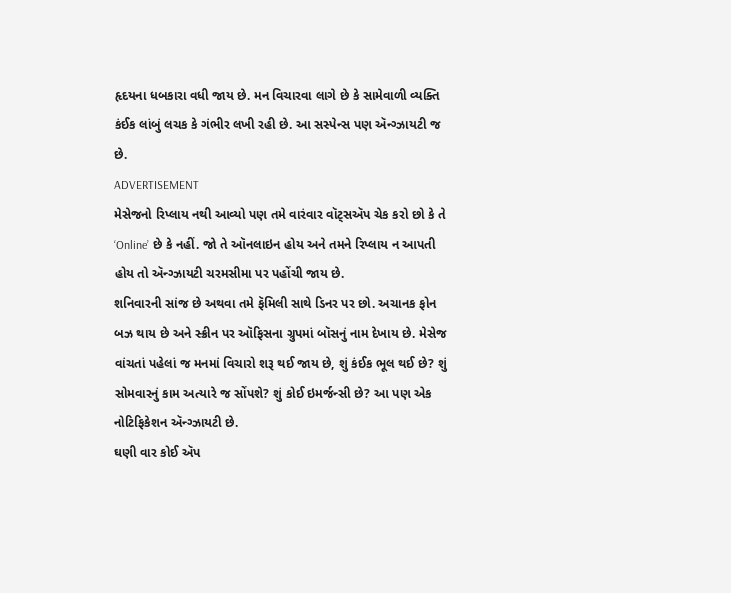હૃદયના ધબકારા વધી જાય છે. મન વિચારવા લાગે છે કે સામેવાળી વ્યક્તિ કંઈક લાંબું લચક કે ગંભીર લખી રહી છે. આ સસ્પેન્સ પણ ઍન્ગ્ઝાયટી જ છે.
ADVERTISEMENT
મેસેજનો રિપ્લાય નથી આવ્યો પણ તમે વારંવાર વૉટ્સઍપ ચેક કરો છો કે તે ‘Online’ છે કે નહીં. જો તે ઑનલાઇન હોય અને તમને રિપ્લાય ન આપતી હોય તો ઍન્ગ્ઝાયટી ચરમસીમા પર પહોંચી જાય છે.
શનિવારની સાંજ છે અથવા તમે ફૅમિલી સાથે ડિનર પર છો. અચાનક ફોન બઝ થાય છે અને સ્ક્રીન પર ઑફિસના ગ્રુપમાં બૉસનું નામ દેખાય છે. મેસેજ વાંચતાં પહેલાં જ મનમાં વિચારો શરૂ થઈ જાય છે, શું કંઈક ભૂલ થઈ છે? શું સોમવારનું કામ અત્યારે જ સોંપશે? શું કોઈ ઇમર્જન્સી છે? આ પણ એક નોટિફિકેશન ઍન્ગ્ઝાયટી છે.
ઘણી વાર કોઈ ઍપ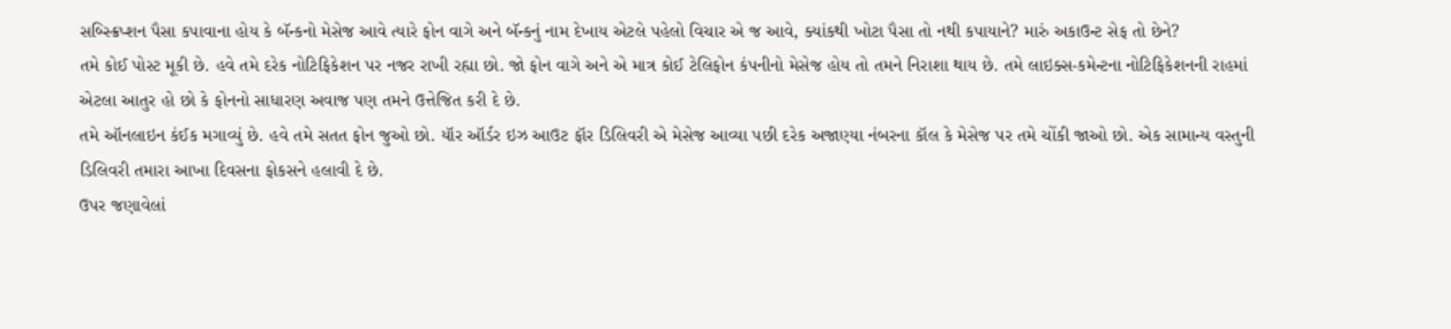સબ્સ્ક્રિપ્શન પૈસા કપાવાના હોય કે બૅન્કનો મેસેજ આવે ત્યારે ફોન વાગે અને બૅન્કનું નામ દેખાય એટલે પહેલો વિચાર એ જ આવે, ક્યાંકથી ખોટા પૈસા તો નથી કપાયાને? મારું અકાઉન્ટ સેફ તો છેને?
તમે કોઈ પોસ્ટ મૂકી છે. હવે તમે દરેક નોટિફિકેશન પર નજર રાખી રહ્યા છો. જો ફોન વાગે અને એ માત્ર કોઈ ટેલિફોન કંપનીનો મેસેજ હોય તો તમને નિરાશા થાય છે. તમે લાઇક્સ-કમેન્ટના નોટિફિકેશનની રાહમાં એટલા આતુર હો છો કે ફોનનો સાધારણ અવાજ પણ તમને ઉત્તેજિત કરી દે છે.
તમે ઑનલાઇન કંઈક મગાવ્યું છે. હવે તમે સતત ફોન જુઓ છો. યૉર ઑર્ડર ઇઝ આઉટ ફૉર ડિલિવરી એ મેસેજ આવ્યા પછી દરેક અજાણ્યા નંબરના કૉલ કે મેસેજ પર તમે ચોંકી જાઓ છો. એક સામાન્ય વસ્તુની ડિલિવરી તમારા આખા દિવસના ફોકસને હલાવી દે છે.
ઉપર જણાવેલાં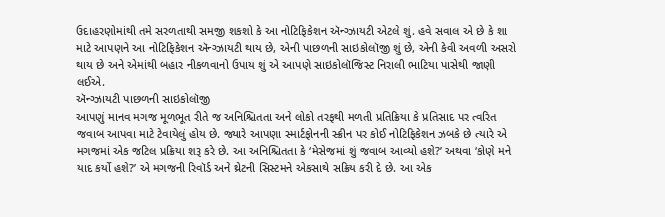ઉદાહરણોમાંથી તમે સરળતાથી સમજી શકશો કે આ નોટિફિકેશન ઍન્ગ્ઝાયટી એટલે શું. હવે સવાલ એ છે કે શા માટે આપણને આ નોટિફિકેશન ઍન્ગ્ઝાયટી થાય છે, એની પાછળની સાઇકોલૉજી શું છે, એની કેવી અવળી અસરો થાય છે અને એમાંથી બહાર નીકળવાનો ઉપાય શું એ આપણે સાઇકોલૉજિસ્ટ નિરાલી ભાટિયા પાસેથી જાણી લઈએ.
ઍન્ગ્ઝાયટી પાછળની સાઇકોલૉજી
આપણું માનવ મગજ મૂળભૂત રીતે જ અનિશ્ચિતતા અને લોકો તરફથી મળતી પ્રતિક્રિયા કે પ્રતિસાદ પર ત્વરિત જવાબ આપવા માટે ટેવાયેલું હોય છે. જ્યારે આપણા સ્માર્ટફોનની સ્ક્રીન પર કોઈ નોટિફિકેશન ઝબકે છે ત્યારે એ મગજમાં એક જટિલ પ્રક્રિયા શરૂ કરે છે. આ અનિશ્ચિતતા કે ‘મેસેજમાં શું જવાબ આવ્યો હશે?’ અથવા ‘કોણે મને યાદ કર્યો હશે?’ એ મગજની રિવૉર્ડ અને થ્રેટની સિસ્ટમને એકસાથે સક્રિય કરી દે છે. આ એક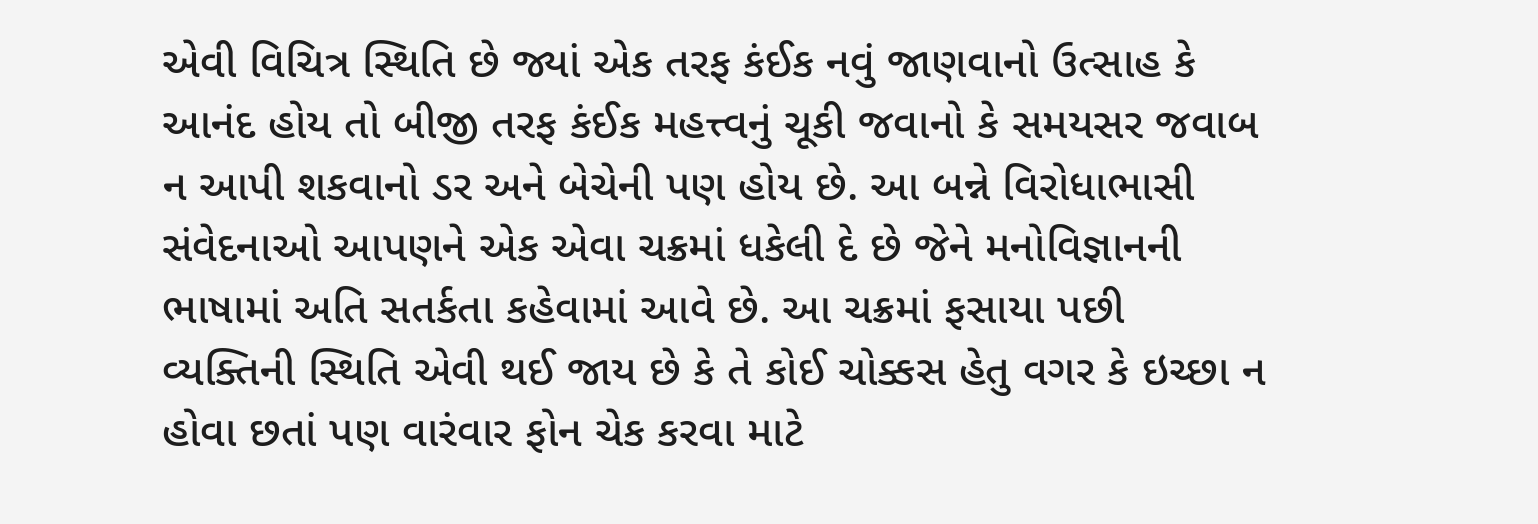એવી વિચિત્ર સ્થિતિ છે જ્યાં એક તરફ કંઈક નવું જાણવાનો ઉત્સાહ કે આનંદ હોય તો બીજી તરફ કંઈક મહત્ત્વનું ચૂકી જવાનો કે સમયસર જવાબ ન આપી શકવાનો ડર અને બેચેની પણ હોય છે. આ બન્ને વિરોધાભાસી સંવેદનાઓ આપણને એક એવા ચક્રમાં ધકેલી દે છે જેને મનોવિજ્ઞાનની ભાષામાં અતિ સતર્કતા કહેવામાં આવે છે. આ ચક્રમાં ફસાયા પછી વ્યક્તિની સ્થિતિ એવી થઈ જાય છે કે તે કોઈ ચોક્કસ હેતુ વગર કે ઇચ્છા ન હોવા છતાં પણ વારંવાર ફોન ચેક કરવા માટે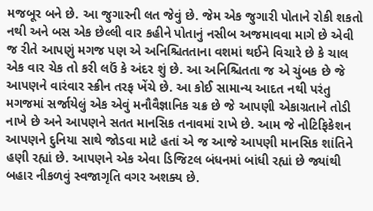મજબૂર બને છે. આ જુગારની લત જેવું છે. જેમ એક જુગારી પોતાને રોકી શકતો નથી અને બસ એક છેલ્લી વાર કહીને પોતાનું નસીબ અજમાવવા માગે છે એવી જ રીતે આપણું મગજ પણ એ અનિશ્ચિતતાના વશમાં થઈને વિચારે છે કે ચાલ એક વાર ચેક તો કરી લઉં કે અંદર શું છે. આ અનિશ્ચિતતા જ એ ચુંબક છે જે આપણને વારંવાર સ્ક્રીન તરફ ખેંચે છે. આ કોઈ સામાન્ય આદત નથી પરંતુ મગજમાં સર્જાયેલું એક એવું મનૌવૈજ્ઞાનિક ચક્ર છે જે આપણી એકાગ્રતાને તોડી નાખે છે અને આપણને સતત માનસિક તનાવમાં રાખે છે. આમ જે નોટિફિકેશન આપણને દુનિયા સાથે જોડવા માટે હતાં એ જ આજે આપણી માનસિક શાંતિને હણી રહ્યાં છે. આપણને એક એવા ડિજિટલ બંધનમાં બાંધી રહ્યાં છે જ્યાંથી બહાર નીકળવું સ્વજાગૃતિ વગર અશક્ય છે.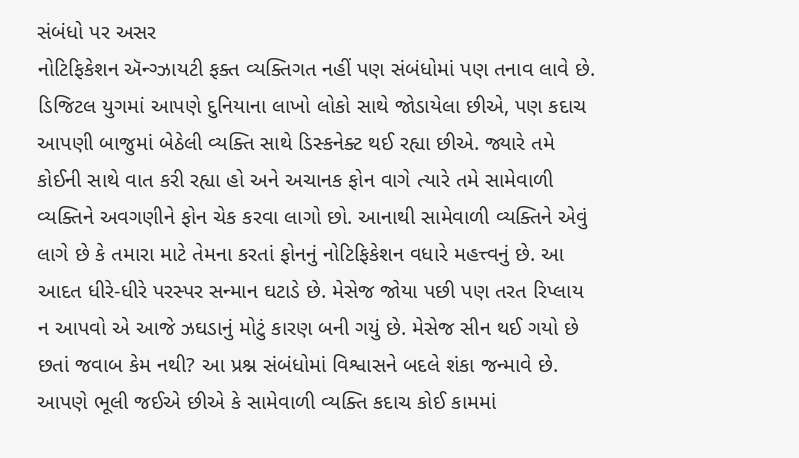સંબંધો પર અસર
નોટિફિકેશન ઍન્ગ્ઝાયટી ફક્ત વ્યક્તિગત નહીં પણ સંબંધોમાં પણ તનાવ લાવે છે. ડિજિટલ યુગમાં આપણે દુનિયાના લાખો લોકો સાથે જોડાયેલા છીએ, પણ કદાચ આપણી બાજુમાં બેઠેલી વ્યક્તિ સાથે ડિસ્કનેક્ટ થઈ રહ્યા છીએ. જ્યારે તમે કોઈની સાથે વાત કરી રહ્યા હો અને અચાનક ફોન વાગે ત્યારે તમે સામેવાળી વ્યક્તિને અવગણીને ફોન ચેક કરવા લાગો છો. આનાથી સામેવાળી વ્યક્તિને એવું લાગે છે કે તમારા માટે તેમના કરતાં ફોનનું નોટિફિકેશન વધારે મહત્ત્વનું છે. આ આદત ધીરે-ધીરે પરસ્પર સન્માન ઘટાડે છે. મેસેજ જોયા પછી પણ તરત રિપ્લાય ન આપવો એ આજે ઝઘડાનું મોટું કારણ બની ગયું છે. મેસેજ સીન થઈ ગયો છે છતાં જવાબ કેમ નથી? આ પ્રશ્ન સંબંધોમાં વિશ્વાસને બદલે શંકા જન્માવે છે. આપણે ભૂલી જઈએ છીએ કે સામેવાળી વ્યક્તિ કદાચ કોઈ કામમાં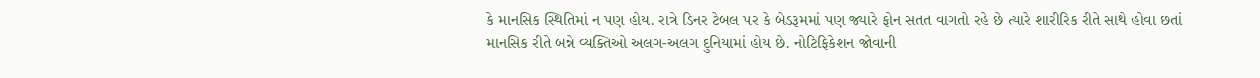કે માનસિક સ્થિતિમાં ન પણ હોય. રાત્રે ડિનર ટેબલ પર કે બેડરૂમમાં પણ જ્યારે ફોન સતત વાગતો રહે છે ત્યારે શારીરિક રીતે સાથે હોવા છતાં માનસિક રીતે બન્ને વ્યક્તિઓ અલગ-અલગ દુનિયામાં હોય છે. નોટિફિકેશન જોવાની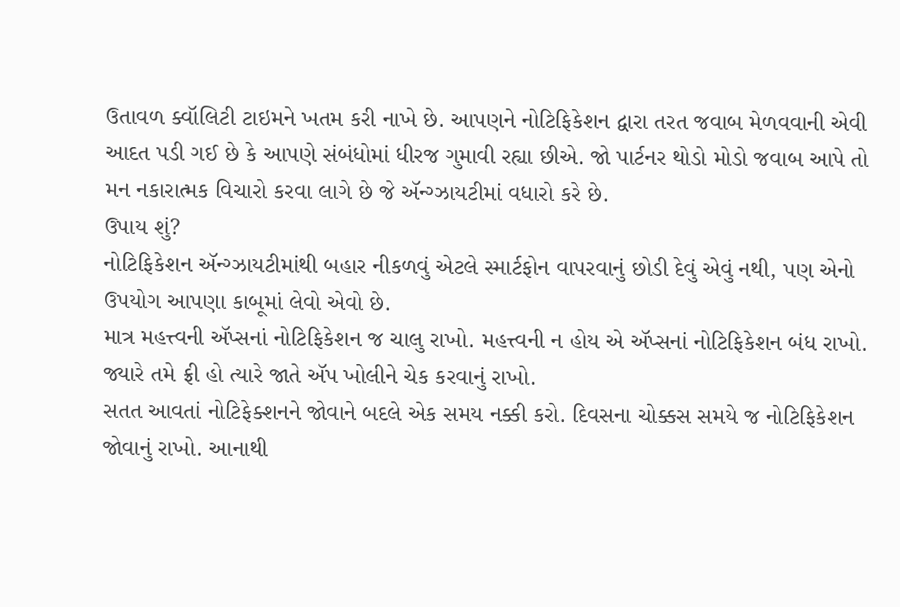ઉતાવળ ક્વૉલિટી ટાઇમને ખતમ કરી નાખે છે. આપણને નોટિફિકેશન દ્વારા તરત જવાબ મેળવવાની એવી આદત પડી ગઈ છે કે આપણે સંબંધોમાં ધીરજ ગુમાવી રહ્યા છીએ. જો પાર્ટનર થોડો મોડો જવાબ આપે તો મન નકારાત્મક વિચારો કરવા લાગે છે જે ઍન્ગ્ઝાયટીમાં વધારો કરે છે.
ઉપાય શું?
નોટિફિકેશન ઍન્ગ્ઝાયટીમાંથી બહાર નીકળવું એટલે સ્માર્ટફોન વાપરવાનું છોડી દેવું એવું નથી, પણ એનો ઉપયોગ આપણા કાબૂમાં લેવો એવો છે.
માત્ર મહત્ત્વની ઍપ્સનાં નોટિફિકેશન જ ચાલુ રાખો. મહત્ત્વની ન હોય એ ઍપ્સનાં નોટિફિકેશન બંધ રાખો. જ્યારે તમે ફ્રી હો ત્યારે જાતે ઍપ ખોલીને ચેક કરવાનું રાખો.
સતત આવતાં નોટિફેક્શનને જોવાને બદલે એક સમય નક્કી કરો. દિવસના ચોક્કસ સમયે જ નોટિફિકેશન જોવાનું રાખો. આનાથી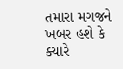તમારા મગજને ખબર હશે કે ક્યારે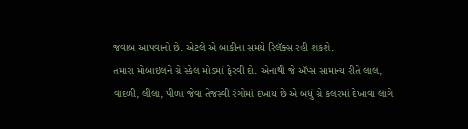જવાબ આપવાનો છે. એટલે એ બાકીના સમયે રિલૅક્સ રહી શકશે.
તમારા મોબાઇલને ગ્રે સ્કેલ મોડમાં ફેરવી દો. એનાથી જે ઍપ્સ સામાન્ય રીતે લાલ, વાદળી, લીલા, પીળા જેવા તેજસ્વી રંગોમાં દખાય છે એ બધું ગ્રે કલરમાં દેખાવા લાગે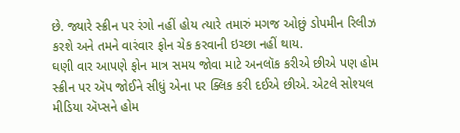છે. જ્યારે સ્ક્રીન પર રંગો નહીં હોય ત્યારે તમારું મગજ ઓછું ડોપમીન રિલીઝ કરશે અને તમને વારંવાર ફોન ચેક કરવાની ઇચ્છા નહીં થાય.
ઘણી વાર આપણે ફોન માત્ર સમય જોવા માટે અનલૉક કરીએ છીએ પણ હોમ સ્ક્રીન પર ઍપ જોઈને સીધું એના પર ક્લિક કરી દઈએ છીએ. એટલે સોશ્યલ મીડિયા ઍપ્સને હોમ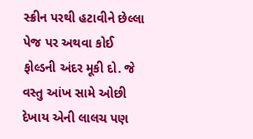સ્ક્રીન પરથી હટાવીને છેલ્લા પેજ પર અથવા કોઈ ફોલ્ડની અંદર મૂકી દો. જે વસ્તુ આંખ સામે ઓછી દેખાય એની લાલચ પણ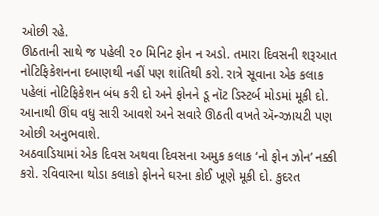ઓછી રહે.
ઊઠતાની સાથે જ પહેલી ૨૦ મિનિટ ફોન ન અડો. તમારા દિવસની શરૂઆત નોટિફિકેશનના દબાણથી નહીં પણ શાંતિથી કરો. રાત્રે સૂવાના એક કલાક પહેલાં નોટિફિકેશન બંધ કરી દો અને ફોનને ડૂ નૉટ ડિસ્ટર્બ મોડમાં મૂકી દો. આનાથી ઊંઘ વધુ સારી આવશે અને સવારે ઊઠતી વખતે ઍન્ગ્ઝાયટી પણ ઓછી અનુભવાશે.
અઠવાડિયામાં એક દિવસ અથવા દિવસના અમુક કલાક ‘નો ફોન ઝોન’ નક્કી કરો. રવિવારના થોડા કલાકો ફોનને ઘરના કોઈ ખૂણે મૂકી દો. કુદરત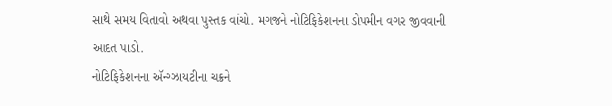સાથે સમય વિતાવો અથવા પુસ્તક વાંચો. મગજને નોટિફિકેશનના ડોપમીન વગર જીવવાની આદત પાડો.
નોટિફિકેશનના ઍન્ગ્ઝાયટીના ચક્રને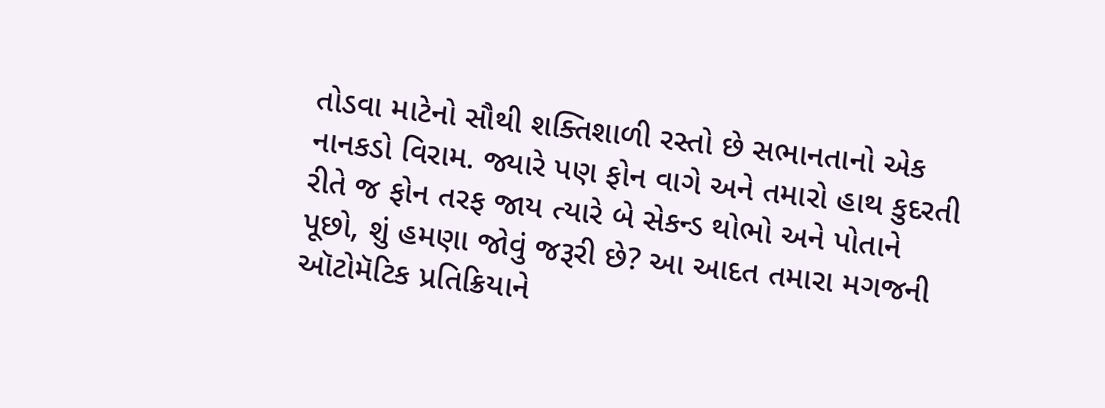તોડવા માટેનો સૌથી શક્તિશાળી રસ્તો છે સભાનતાનો એક નાનકડો વિરામ. જ્યારે પણ ફોન વાગે અને તમારો હાથ કુદરતી રીતે જ ફોન તરફ જાય ત્યારે બે સેકન્ડ થોભો અને પોતાને પૂછો, શું હમણા જોવું જરૂરી છે? આ આદત તમારા મગજની ઑટોમૅટિક પ્રતિક્રિયાને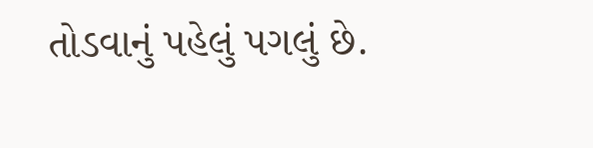તોડવાનું પહેલું પગલું છે.